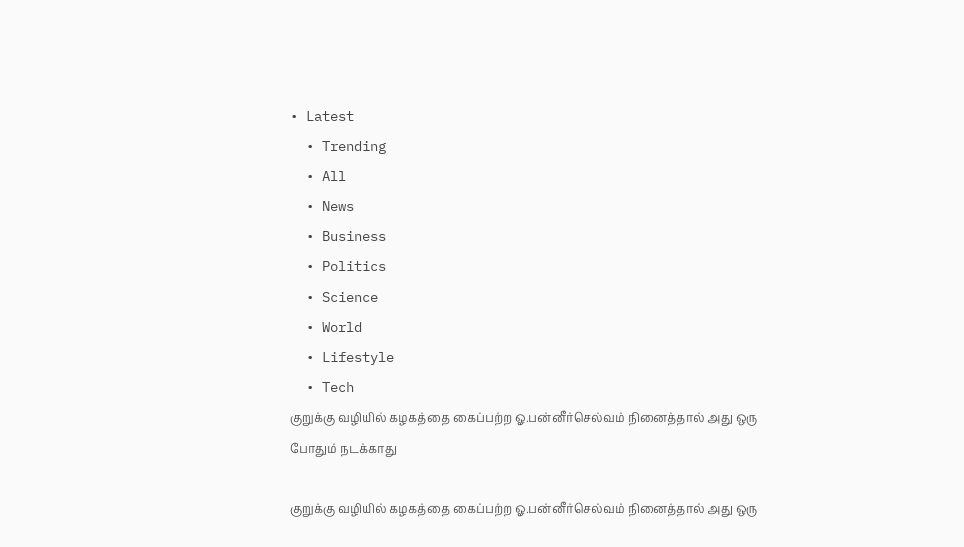• Latest
  • Trending
  • All
  • News
  • Business
  • Politics
  • Science
  • World
  • Lifestyle
  • Tech
குறுக்கு வழியில் கழகத்தை கைப்பற்ற ஓ.பன்னீர்செல்வம் நினைத்தால் அது ஒரு போதும் நடக்காது

குறுக்கு வழியில் கழகத்தை கைப்பற்ற ஓ.பன்னீர்செல்வம் நினைத்தால் அது ஒரு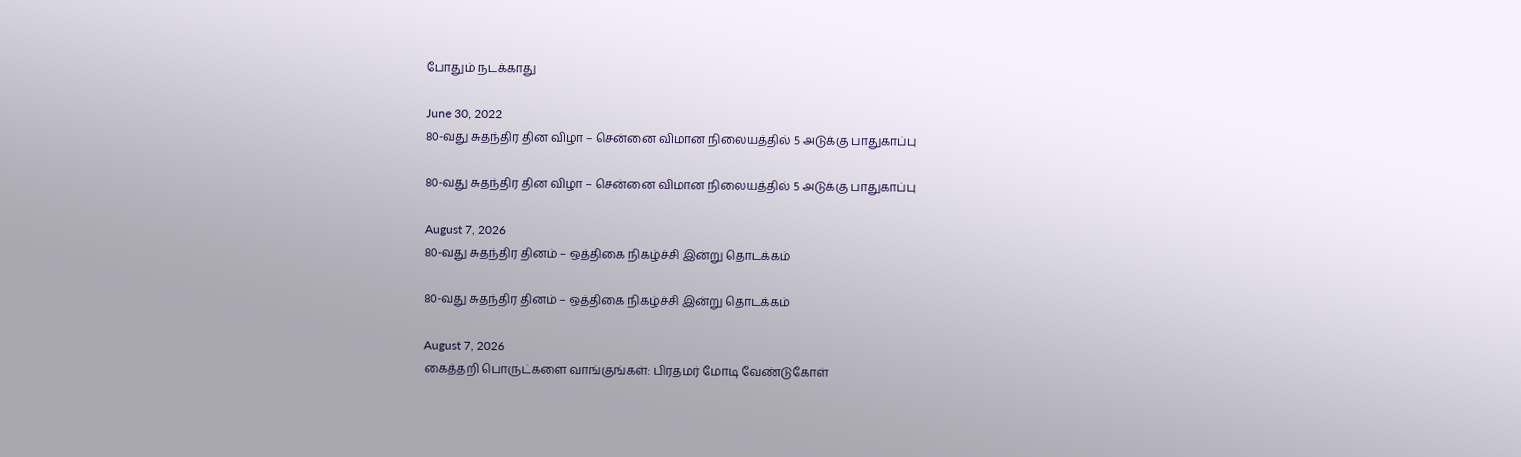போதும் நடக்காது

June 30, 2022
80-வது சுதந்திர தின விழா – சென்னை விமான நிலையத்தில் 5 அடுக்கு பாதுகாப்பு

80-வது சுதந்திர தின விழா – சென்னை விமான நிலையத்தில் 5 அடுக்கு பாதுகாப்பு

August 7, 2026
80-வது சுதந்திர தினம் – ஒத்திகை நிகழ்ச்சி இன்று தொடக்கம்

80-வது சுதந்திர தினம் – ஒத்திகை நிகழ்ச்சி இன்று தொடக்கம்

August 7, 2026
கைத்தறி பொருட்களை வாங்குங்கள்: பிரதமர் மோடி வேண்டுகோள்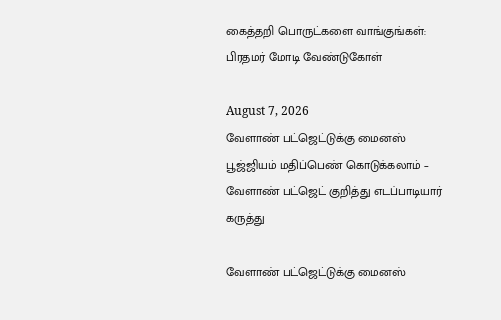கைத்தறி பொருட்களை வாங்குங்கள்: பிரதமர் மோடி வேண்டுகோள்

August 7, 2026
வேளாண் பட்ஜெட்டுக்கு மைனஸ் பூஜ்ஜியம் மதிப்பெண் கொடுக்கலாம் – வேளாண் பட்ஜெட் குறித்து எடப்பாடியார் கருத்து

வேளாண் பட்ஜெட்டுக்கு மைனஸ்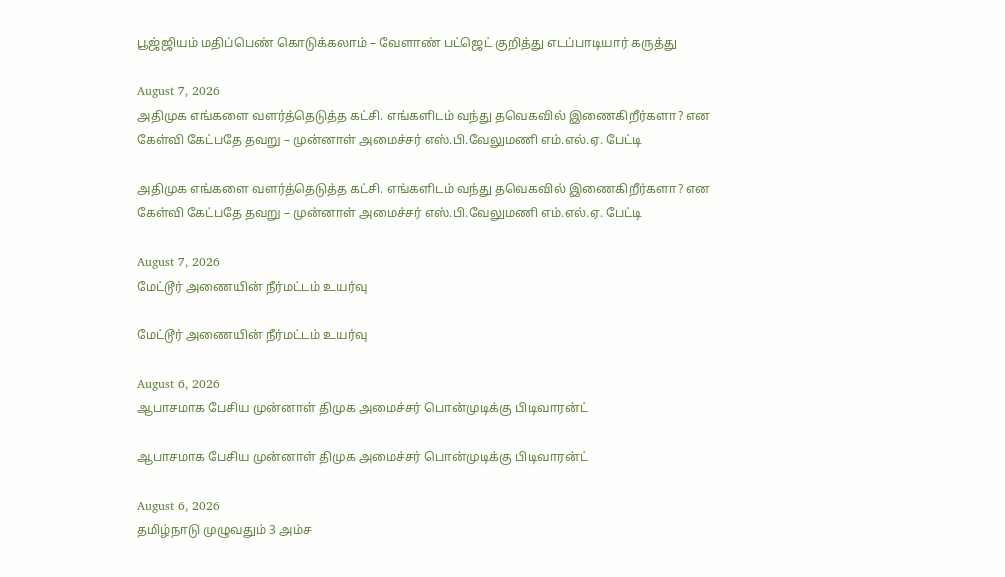பூஜ்ஜியம் மதிப்பெண் கொடுக்கலாம் – வேளாண் பட்ஜெட் குறித்து எடப்பாடியார் கருத்து

August 7, 2026
அதிமுக எங்களை வளர்த்தெடுத்த கட்சி. எங்களிடம் வந்து தவெகவில் இணைகிறீர்களா? என கேள்வி கேட்பதே தவறு – முன்னாள் அமைச்சர் எஸ்.பி.வேலுமணி எம்.எல்.ஏ. பேட்டி

அதிமுக எங்களை வளர்த்தெடுத்த கட்சி. எங்களிடம் வந்து தவெகவில் இணைகிறீர்களா? என கேள்வி கேட்பதே தவறு – முன்னாள் அமைச்சர் எஸ்.பி.வேலுமணி எம்.எல்.ஏ. பேட்டி

August 7, 2026
மேட்டூர் அணையின் நீர்மட்டம் உயர்வு

மேட்டூர் அணையின் நீர்மட்டம் உயர்வு

August 6, 2026
ஆபாசமாக பேசிய முன்னாள் திமுக அமைச்சர் பொன்முடிக்கு பிடிவாரன்ட்

ஆபாசமாக பேசிய முன்னாள் திமுக அமைச்சர் பொன்முடிக்கு பிடிவாரன்ட்

August 6, 2026
தமிழ்நாடு முழுவதும் 3 அம்ச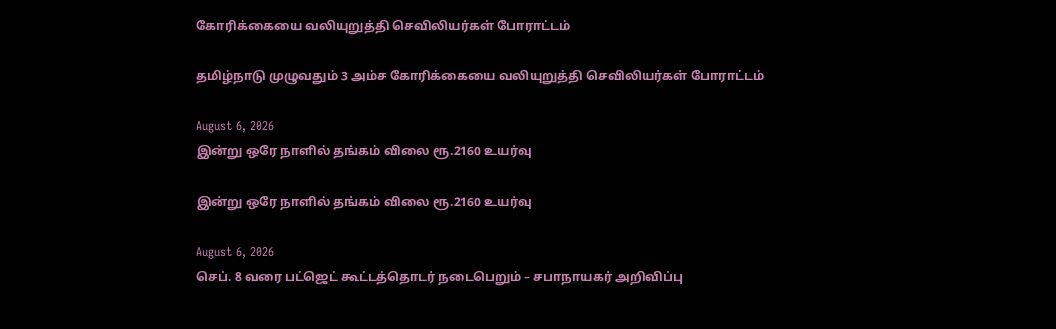கோரிக்கையை வலியுறுத்தி செவிலியர்கள் போராட்டம்

தமிழ்நாடு முழுவதும் 3 அம்ச கோரிக்கையை வலியுறுத்தி செவிலியர்கள் போராட்டம்

August 6, 2026
இன்று ஒரே நாளில் தங்கம் விலை ரூ.2160 உயர்வு

இன்று ஒரே நாளில் தங்கம் விலை ரூ.2160 உயர்வு

August 6, 2026
செப். 8 வரை பட்ஜெட் கூட்டத்தொடர் நடைபெறும் – சபாநாயகர் அறிவிப்பு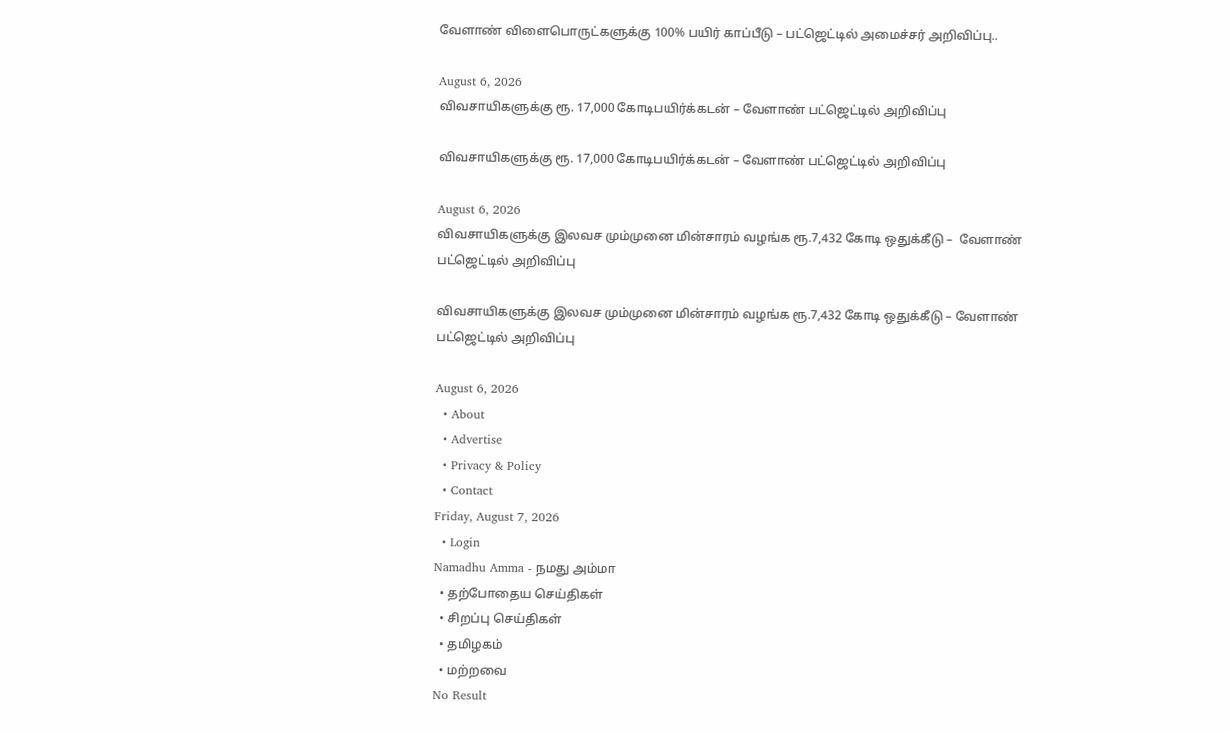வேளாண் விளைபொருட்களுக்கு 100% பயிர் காப்பீடு – பட்ஜெட்டில் அமைச்சர் அறிவிப்பு..

August 6, 2026
விவசாயிகளுக்கு ரூ. 17,000 கோடிபயிர்க்கடன் – வேளாண் பட்ஜெட்டில் அறிவிப்பு

விவசாயிகளுக்கு ரூ. 17,000 கோடிபயிர்க்கடன் – வேளாண் பட்ஜெட்டில் அறிவிப்பு

August 6, 2026
விவசாயிகளுக்கு இலவச மும்முனை மின்சாரம் வழங்க ரூ.7,432 கோடி ஒதுக்கீடு –  வேளாண் பட்ஜெட்டில் அறிவிப்பு

விவசாயிகளுக்கு இலவச மும்முனை மின்சாரம் வழங்க ரூ.7,432 கோடி ஒதுக்கீடு – வேளாண் பட்ஜெட்டில் அறிவிப்பு

August 6, 2026
  • About
  • Advertise
  • Privacy & Policy
  • Contact
Friday, August 7, 2026
  • Login
Namadhu Amma - நமது அம்மா
  • தற்போதைய செய்திகள்
  • சிறப்பு செய்திகள்
  • தமிழகம்
  • மற்றவை
No Result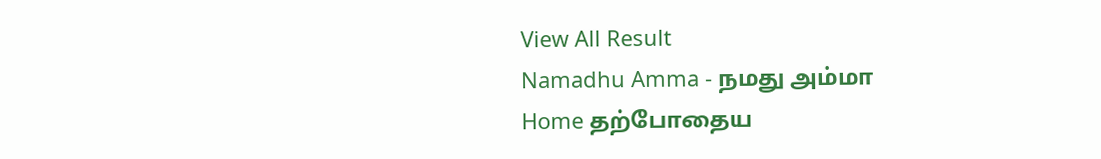View All Result
Namadhu Amma - நமது அம்மா
Home தற்போதைய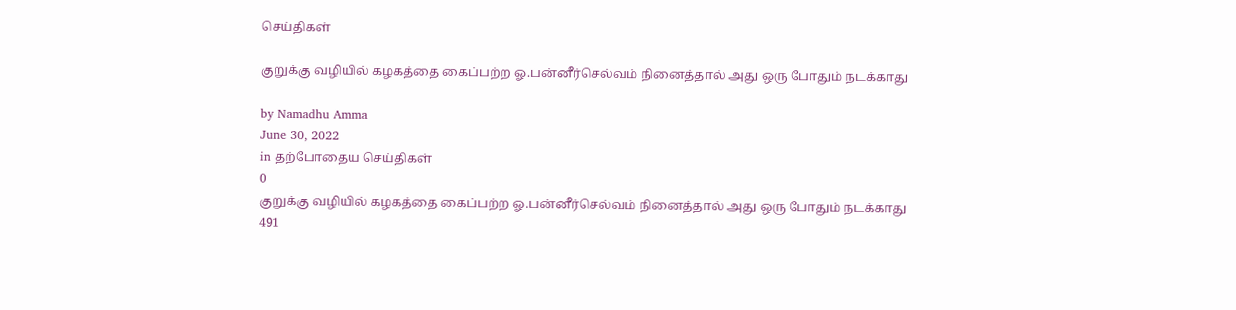செய்திகள்

குறுக்கு வழியில் கழகத்தை கைப்பற்ற ஓ.பன்னீர்செல்வம் நினைத்தால் அது ஒரு போதும் நடக்காது

by Namadhu Amma
June 30, 2022
in தற்போதைய செய்திகள்
0
குறுக்கு வழியில் கழகத்தை கைப்பற்ற ஓ.பன்னீர்செல்வம் நினைத்தால் அது ஒரு போதும் நடக்காது
491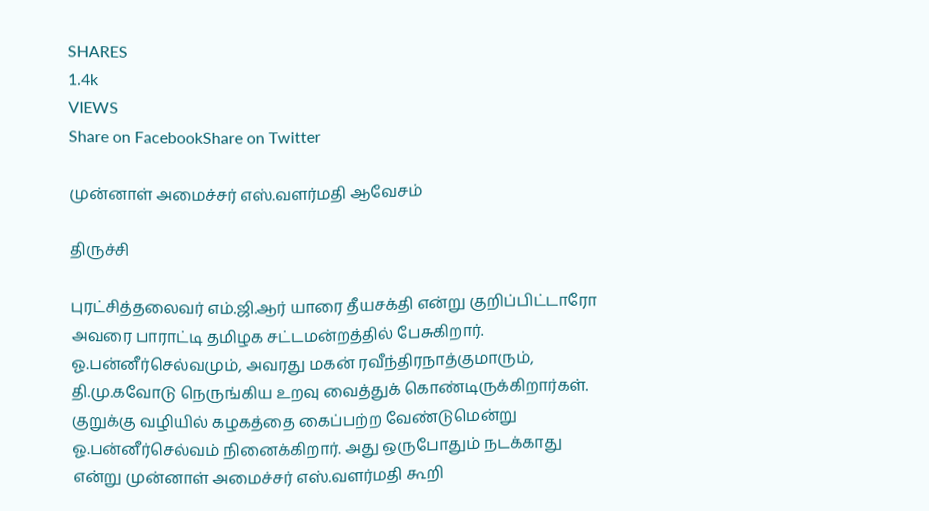SHARES
1.4k
VIEWS
Share on FacebookShare on Twitter

முன்னாள் அமைச்சர் எஸ்.வளர்மதி ஆவேசம்

திருச்சி

புரட்சித்தலைவர் எம்.ஜி.ஆர் யாரை தீயசக்தி என்று குறிப்பிட்டாரோ அவரை பாராட்டி தமிழக சட்டமன்றத்தில் பேசுகிறார். ஓ.பன்னீர்செல்வமும், அவரது மகன் ரவீந்திரநாத்குமாரும், தி.மு.கவோடு நெருங்கிய உறவு வைத்துக் கொண்டிருக்கிறார்கள். குறுக்கு வழியில் கழகத்தை கைப்பற்ற வேண்டுமென்று ஓ.பன்னீர்செல்வம் நினைக்கிறார். அது ஒருபோதும் நடக்காது என்று முன்னாள் அமைச்சர் எஸ்.வளர்மதி கூறி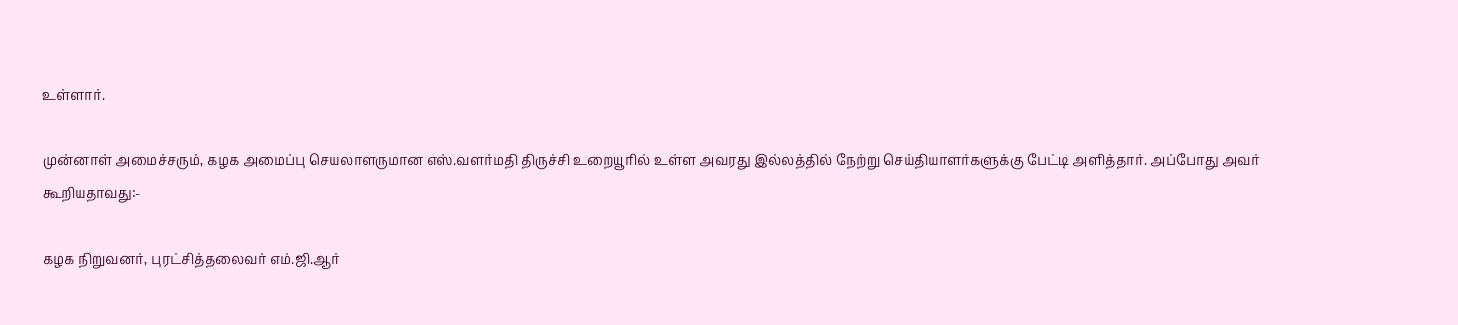உள்ளார்.

முன்னாள் அமைச்சரும், கழக அமைப்பு செயலாளருமான எஸ்.வளர்மதி திருச்சி உறையூரில் உள்ள அவரது இல்லத்தில் நேற்று செய்தியாளர்களுக்கு பேட்டி அளித்தார். அப்போது அவர் கூறியதாவது:-

கழக நிறுவனர், புரட்சித்தலைவர் எம்.ஜி.ஆர்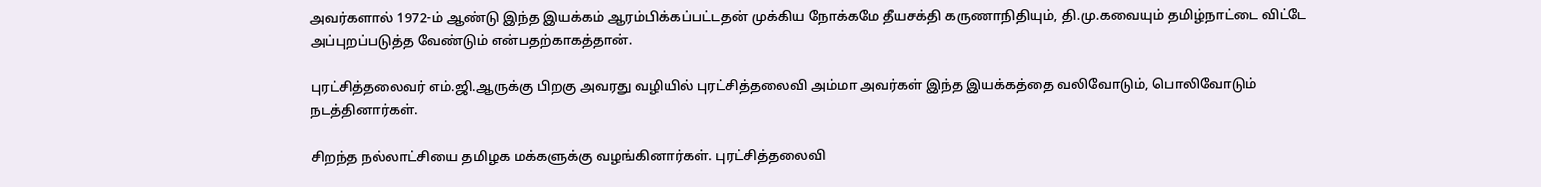அவர்களால் 1972-ம் ஆண்டு இந்த இயக்கம் ஆரம்பிக்கப்பட்டதன் முக்கிய நோக்கமே தீயசக்தி கருணாநிதியும், தி.மு.கவையும் தமிழ்நாட்டை விட்டே அப்புறப்படுத்த வேண்டும் என்பதற்காகத்தான்.

புரட்சித்தலைவர் எம்.ஜி.ஆருக்கு பிறகு அவரது வழியில் புரட்சித்தலைவி அம்மா அவர்கள் இந்த இயக்கத்தை வலிவோடும், பொலிவோடும் நடத்தினார்கள்.

சிறந்த நல்லாட்சியை தமிழக மக்களுக்கு வழங்கினார்கள். புரட்சித்தலைவி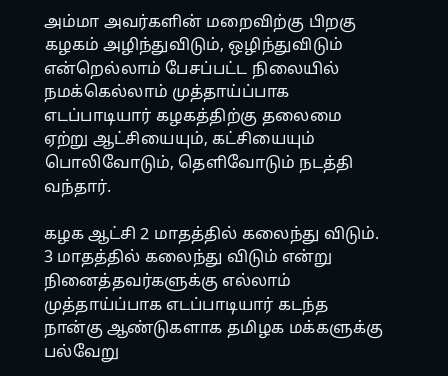அம்மா அவர்களின் மறைவிற்கு பிறகு கழகம் அழிந்துவிடும், ஒழிந்துவிடும் என்றெல்லாம் பேசப்பட்ட நிலையில் நமக்கெல்லாம் முத்தாய்ப்பாக எடப்பாடியார் கழகத்திற்கு தலைமை ஏற்று ஆட்சியையும், கட்சியையும் பொலிவோடும், தெளிவோடும் நடத்தி வந்தார்.

கழக ஆட்சி 2 மாதத்தில் கலைந்து விடும். 3 மாதத்தில் கலைந்து விடும் என்று நினைத்தவர்களுக்கு எல்லாம் முத்தாய்ப்பாக எடப்பாடியார் கடந்த நான்கு ஆண்டுகளாக தமிழக மக்களுக்கு பல்வேறு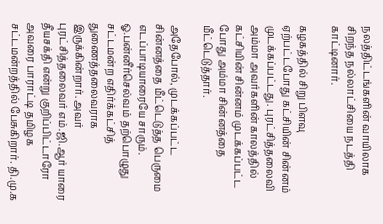நலத்திட்டங்களின் வாயிலாக சிறந்த நல்லாட்சியை நடத்தி காட்டினார்.

கழகத்தில் சிறு பிளவு ஏற்பட்டபோது கட்சியின் சின்னம் முடக்கப்பட்டது. புரட்சித்தலைவி அம்மா அவர்களின் காலத்தில் கட்சியின் சின்னம் முடக்கப்பட்ட போது அம்மா சின்னத்தை மீட்டெடுத்தார்.

அதேபோல், முடக்கப்பட்ட சின்னத்தை மீட்டெடுத்த பெருமை எடப்பாடியாரையே சாரும். ஓ.பன்னீர்செல்வம் தற்பொழுது சட்டமன்ற எதிர்க்கட்சித் துணைத்தலைவராக இருக்கின்றார். அவர் புரட்சித்தலைவர் எம்.ஜி.ஆர் யாரை தீயசக்தி என்று குறிப்பிட்டாரோ அவரை பாராட்டி தமிழக சட்டமன்றத்தில் பேசுகிறார். தி.மு.க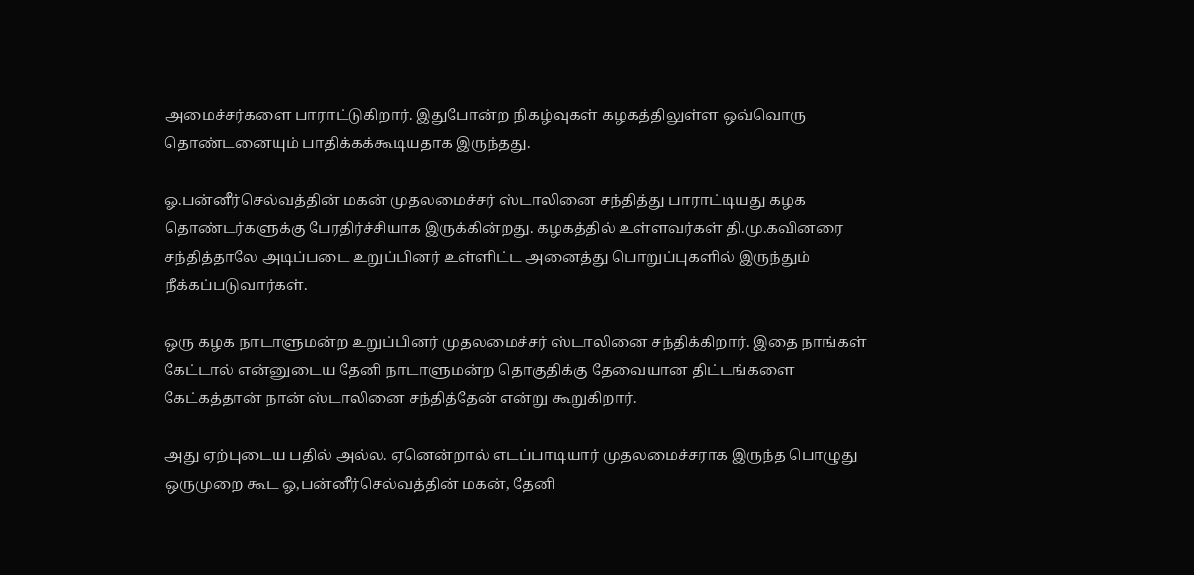அமைச்சர்களை பாராட்டுகிறார். இதுபோன்ற நிகழ்வுகள் கழகத்திலுள்ள ஒவ்வொரு தொண்டனையும் பாதிக்கக்கூடியதாக இருந்தது.

ஓ.பன்னீர்செல்வத்தின் மகன் முதலமைச்சர் ஸ்டாலினை சந்தித்து பாராட்டியது கழக தொண்டர்களுக்கு பேரதிர்ச்சியாக இருக்கின்றது. கழகத்தில் உள்ளவர்கள் தி.மு.கவினரை சந்தித்தாலே அடிப்படை உறுப்பினர் உள்ளிட்ட அனைத்து பொறுப்புகளில் இருந்தும் நீக்கப்படுவார்கள்.

ஒரு கழக நாடாளுமன்ற உறுப்பினர் முதலமைச்சர் ஸ்டாலினை சந்திக்கிறார். இதை நாங்கள் கேட்டால் என்னுடைய தேனி நாடாளுமன்ற தொகுதிக்கு தேவையான திட்டங்களை கேட்கத்தான் நான் ஸ்டாலினை சந்தித்தேன் என்று கூறுகிறார்.

அது ஏற்புடைய பதில் அல்ல. ஏனென்றால் எடப்பாடியார் முதலமைச்சராக இருந்த பொழுது ஒருமுறை கூட ஓ,பன்னீர்செல்வத்தின் மகன், தேனி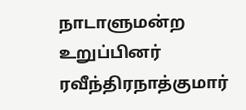நாடாளுமன்ற உறுப்பினர் ரவீந்திரநாத்குமார்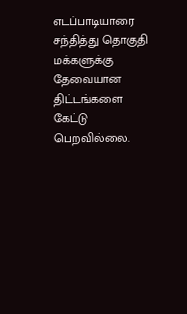எடப்பாடியாரை சந்தித்து தொகுதி மக்களுக்கு தேவையான திட்டங்களை கேட்டு பெறவில்லை.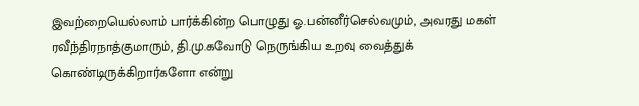இவற்றையெல்லாம் பார்க்கின்ற பொழுது ஓ.பன்னீர்செல்வமும், அவரது மகள் ரவீந்திரநாத்குமாரும், தி.மு.கவோடு நெருங்கிய உறவு வைத்துக் கொண்டிருக்கிறார்களோ என்று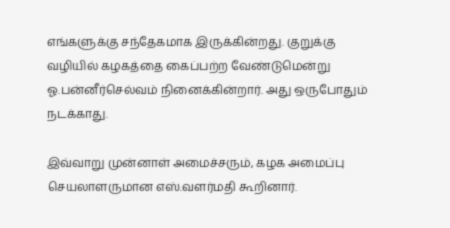எங்களுக்கு சந்தேகமாக இருக்கின்றது. குறுக்கு வழியில் கழகத்தை கைப்பற்ற வேண்டுமென்று ஓ.பன்னீர்செல்வம் நினைக்கின்றார். அது ஒருபோதும் நடக்காது.

இவ்வாறு முன்னாள் அமைச்சரும், கழக அமைப்பு செயலாளருமான எஸ்.வளர்மதி கூறினார்.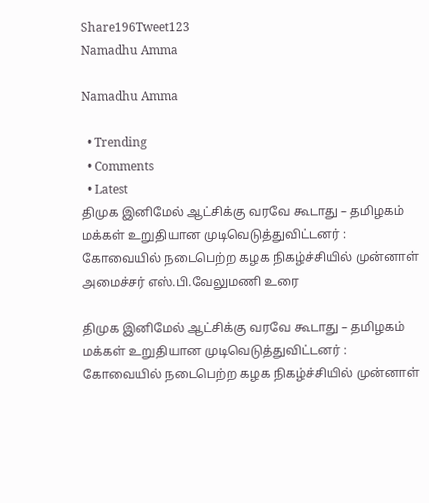Share196Tweet123
Namadhu Amma

Namadhu Amma

  • Trending
  • Comments
  • Latest
திமுக இனிமேல் ஆட்சிக்கு வரவே கூடாது – தமிழகம் மக்கள் உறுதியான முடிவெடுத்துவிட்டனர் : கோவையில் நடைபெற்ற கழக நிகழ்ச்சியில் முன்னாள் அமைச்சர் எஸ்.பி.வேலுமணி உரை

திமுக இனிமேல் ஆட்சிக்கு வரவே கூடாது – தமிழகம் மக்கள் உறுதியான முடிவெடுத்துவிட்டனர் : கோவையில் நடைபெற்ற கழக நிகழ்ச்சியில் முன்னாள்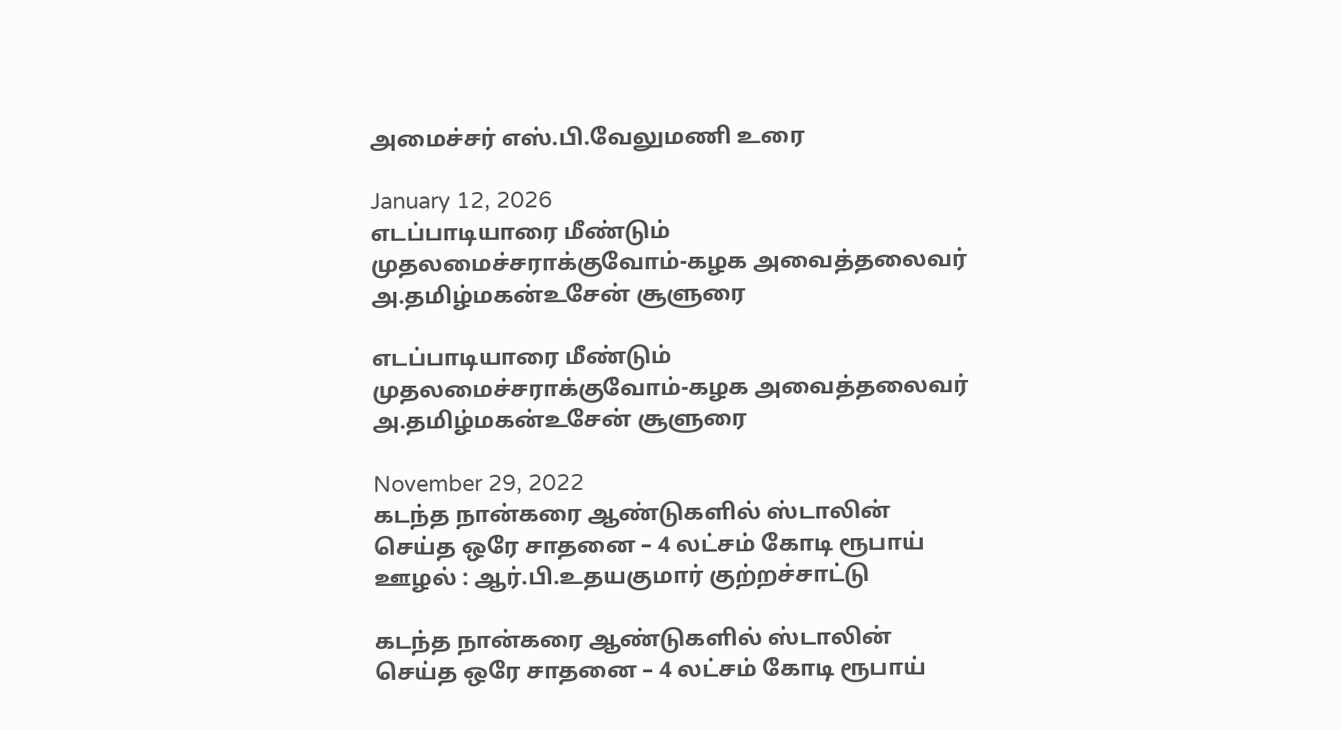அமைச்சர் எஸ்.பி.வேலுமணி உரை

January 12, 2026
எடப்பாடியாரை மீண்டும் முதலமைச்சராக்குவோம்-கழக அவைத்தலைவர் அ.தமிழ்மகன்உசேன் சூளுரை

எடப்பாடியாரை மீண்டும் முதலமைச்சராக்குவோம்-கழக அவைத்தலைவர் அ.தமிழ்மகன்உசேன் சூளுரை

November 29, 2022
கடந்த நான்கரை ஆண்டுகளில் ஸ்டாலின் செய்த ஒரே சாதனை – 4 லட்சம் கோடி ரூபாய் ஊழல் : ஆர்.பி.உதயகுமார் குற்றச்சாட்டு

கடந்த நான்கரை ஆண்டுகளில் ஸ்டாலின் செய்த ஒரே சாதனை – 4 லட்சம் கோடி ரூபாய்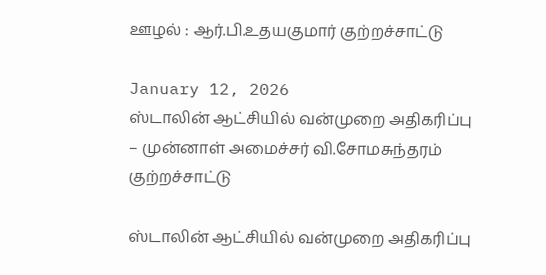ஊழல் : ஆர்.பி.உதயகுமார் குற்றச்சாட்டு

January 12, 2026
ஸ்டாலின் ஆட்சியில் வன்முறை அதிகரிப்பு – முன்னாள் அமைச்சர் வி.சோமசுந்தரம் குற்றச்சாட்டு

ஸ்டாலின் ஆட்சியில் வன்முறை அதிகரிப்பு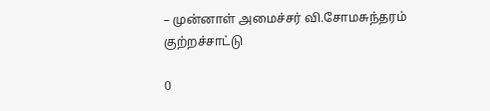– முன்னாள் அமைச்சர் வி.சோமசுந்தரம் குற்றச்சாட்டு

0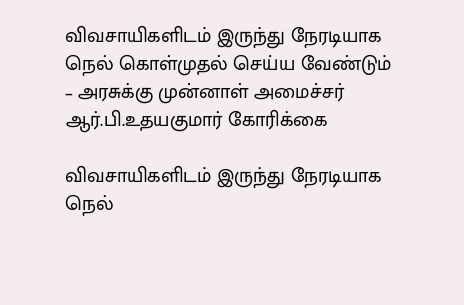விவசாயிகளிடம் இருந்து நேரடியாக நெல் கொள்முதல் செய்ய வேண்டும் – அரசுக்கு முன்னாள் அமைச்சர் ஆர்.பி.உதயகுமார் கோரிக்கை

விவசாயிகளிடம் இருந்து நேரடியாக நெல்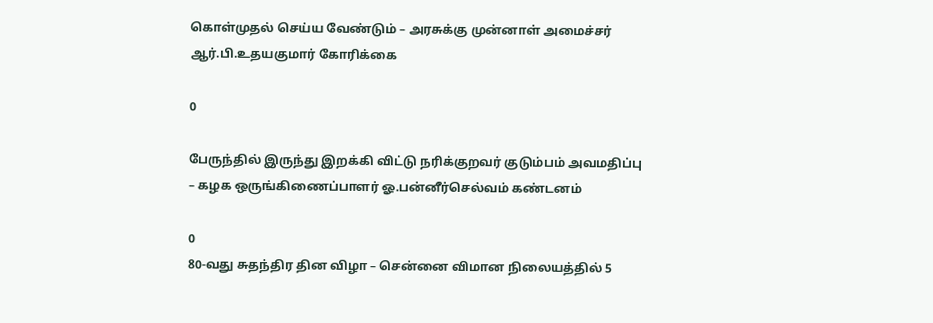கொள்முதல் செய்ய வேண்டும் – அரசுக்கு முன்னாள் அமைச்சர் ஆர்.பி.உதயகுமார் கோரிக்கை

0

பேருந்தில் இருந்து இறக்கி விட்டு நரிக்குறவர் குடும்பம் அவமதிப்பு – கழக ஒருங்கிணைப்பாளர் ஓ.பன்னீர்செல்வம் கண்டனம்

0
80-வது சுதந்திர தின விழா – சென்னை விமான நிலையத்தில் 5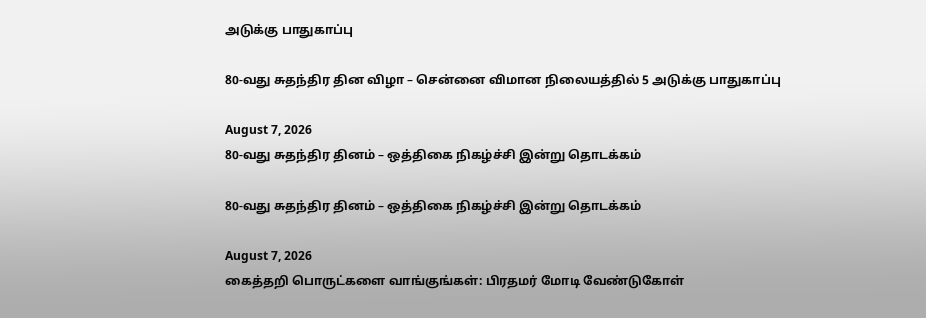அடுக்கு பாதுகாப்பு

80-வது சுதந்திர தின விழா – சென்னை விமான நிலையத்தில் 5 அடுக்கு பாதுகாப்பு

August 7, 2026
80-வது சுதந்திர தினம் – ஒத்திகை நிகழ்ச்சி இன்று தொடக்கம்

80-வது சுதந்திர தினம் – ஒத்திகை நிகழ்ச்சி இன்று தொடக்கம்

August 7, 2026
கைத்தறி பொருட்களை வாங்குங்கள்: பிரதமர் மோடி வேண்டுகோள்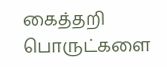கைத்தறி பொருட்களை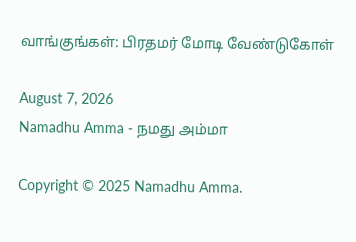வாங்குங்கள்: பிரதமர் மோடி வேண்டுகோள்

August 7, 2026
Namadhu Amma - நமது அம்மா

Copyright © 2025 Namadhu Amma.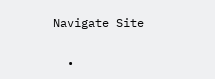Navigate Site

  •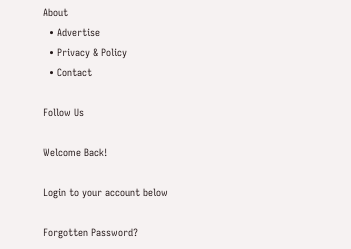About
  • Advertise
  • Privacy & Policy
  • Contact

Follow Us

Welcome Back!

Login to your account below

Forgotten Password?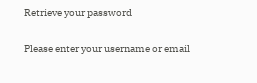Retrieve your password

Please enter your username or email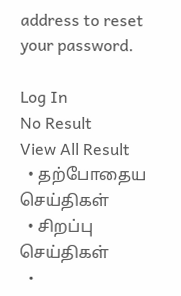address to reset your password.

Log In
No Result
View All Result
  • தற்போதைய செய்திகள்
  • சிறப்பு செய்திகள்
  •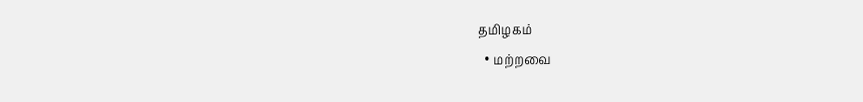தமிழகம்
  • மற்றவை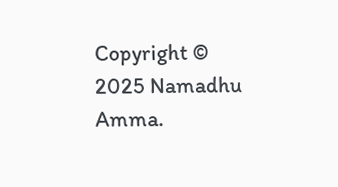Copyright © 2025 Namadhu Amma.